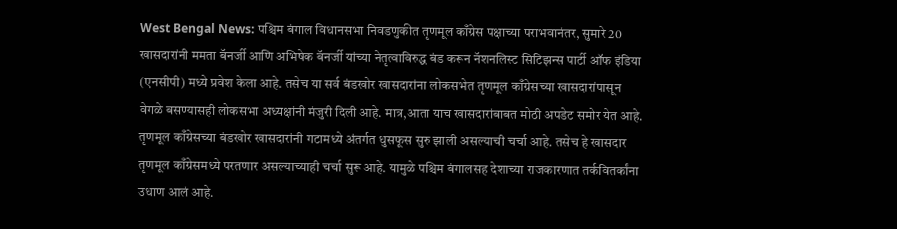West Bengal News: पश्चिम बंगाल विधानसभा निवडणुकीत तृणमूल काँग्रेस पक्षाच्या पराभवानंतर, सुमारे 20 खासदारांनी ममता बॅनर्जी आणि अभिषेक बॅनर्जी यांच्या नेतृत्वाविरुद्ध बंड करून नॅशनलिस्ट सिटिझन्स पार्टी ऑफ इंडिया (एनसीपी) मध्ये प्रवेश केला आहे. तसेच या सर्व बंडखोर खासदारांना लोकसभेत तृणमूल काँग्रेसच्या खासदारांपासून वेगळे बसण्यासही लोकसभा अध्यक्षांनी मंजुरी दिली आहे. मात्र,आता याच खासदारांबाबत मोठी अपडेट समोर येत आहे.
तृणमूल काँग्रेसच्या बंडखोर खासदारांनी गटामध्ये अंतर्गत धुसफूस सुरु झाली असल्याची चर्चा आहे. तसेच हे खासदार तृणमूल काँग्रेसमध्ये परतणार असल्याच्याही चर्चा सुरू आहे. यामुळे पश्चिम बंगालसह देशाच्या राजकारणात तर्कवितर्कांना उधाण आलं आहे.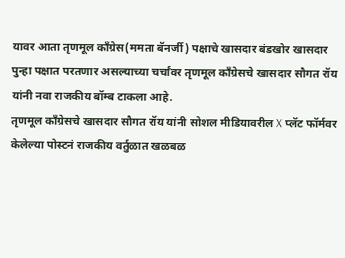यावर आता तृणमूल काँग्रेस(ममता बॅनर्जी) पक्षाचे खासदार बंडखोर खासदार पुन्हा पक्षात परतणार असल्याच्या चर्चांवर तृणमूल काँग्रेसचे खासदार सौगत रॉय यांनी नवा राजकीय बॉम्ब टाकला आहे.
तृणमूल काँग्रेसचे खासदार सौगत रॉय यांनी सोशल मीडियावरील X प्लॅट फॉर्मवर केलेल्या पोस्टनं राजकीय वर्तुळात खळबळ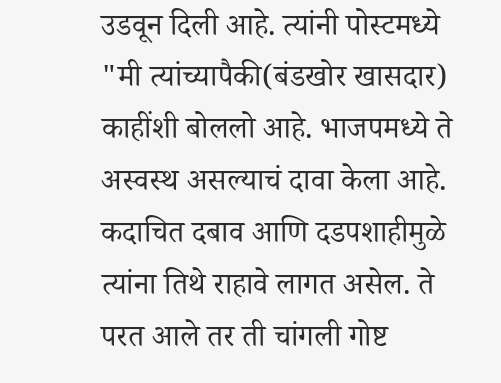उडवून दिली आहे. त्यांनी पोस्टमध्ये "मी त्यांच्यापैकी(बंडखोर खासदार) काहींशी बोललो आहे. भाजपमध्ये ते अस्वस्थ असल्याचं दावा केला आहे.
कदाचित दबाव आणि दडपशाहीमुळे त्यांना तिथे राहावे लागत असेल. ते परत आले तर ती चांगली गोष्ट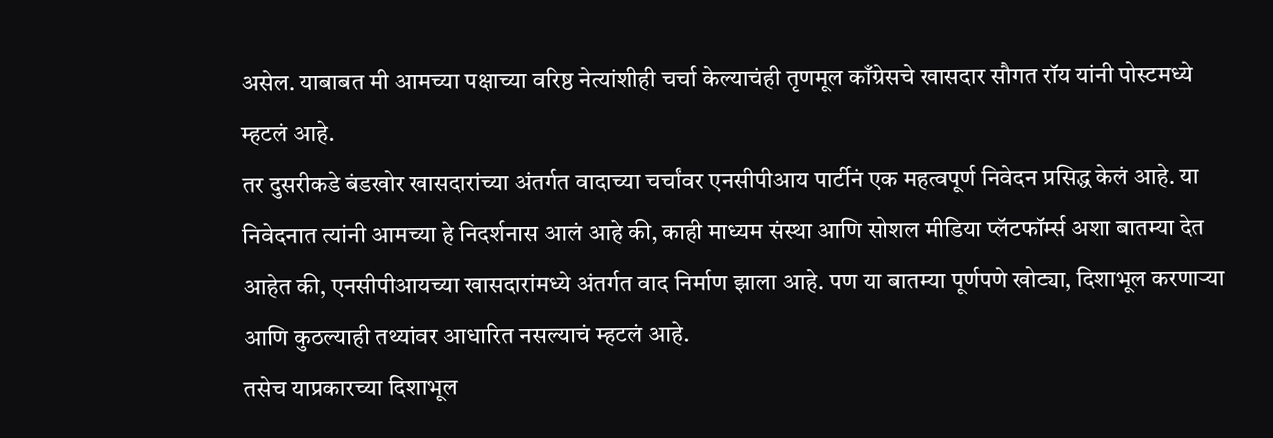असेल. याबाबत मी आमच्या पक्षाच्या वरिष्ठ नेत्यांशीही चर्चा केल्याचंही तृणमूल काँग्रेसचे खासदार सौगत रॉय यांनी पोस्टमध्ये म्हटलं आहे.
तर दुसरीकडे बंडखोर खासदारांच्या अंतर्गत वादाच्या चर्चांवर एनसीपीआय पार्टीनं एक महत्वपूर्ण निवेदन प्रसिद्ध केलं आहे. या निवेदनात त्यांनी आमच्या हे निदर्शनास आलं आहे की, काही माध्यम संस्था आणि सोशल मीडिया प्लॅटफॉर्म्स अशा बातम्या देत आहेत की, एनसीपीआयच्या खासदारांमध्ये अंतर्गत वाद निर्माण झाला आहे. पण या बातम्या पूर्णपणे खोट्या, दिशाभूल करणाऱ्या आणि कुठल्याही तथ्यांवर आधारित नसल्याचं म्हटलं आहे.
तसेच याप्रकारच्या दिशाभूल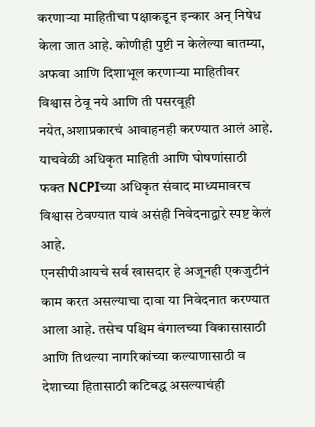करणाऱ्या माहितीचा पक्षाकडून इन्कार अन् निषेध केला जात आहे. कोणीही पुष्टी न केलेल्या बातम्या, अफवा आणि दिशाभूल करणाऱ्या माहितीवर विश्वास ठेवू नये आणि ती पसरवूही नयेत,अशाप्रकारचं आवाहनही करण्यात आलं आहे. याचवेळी अधिकृत माहिती आणि घोषणांसाठी फक्त NCPIच्या अधिकृत संवाद माध्यमावरच विश्वास ठेवण्यात यावं असंही निवेदनाद्वारे स्पष्ट केलं आहे.
एनसीपीआयचे सर्व खासदार हे अजूनही एकजुटीनं काम करत असल्याचा दावा या निवेदनात करण्यात आला आहे. तसेच पश्चिम बंगालच्या विकासासाठी आणि तिथल्या नागरिकांच्या कल्याणासाठी व देशाच्या हितासाठी कटिबद्ध असल्याचंही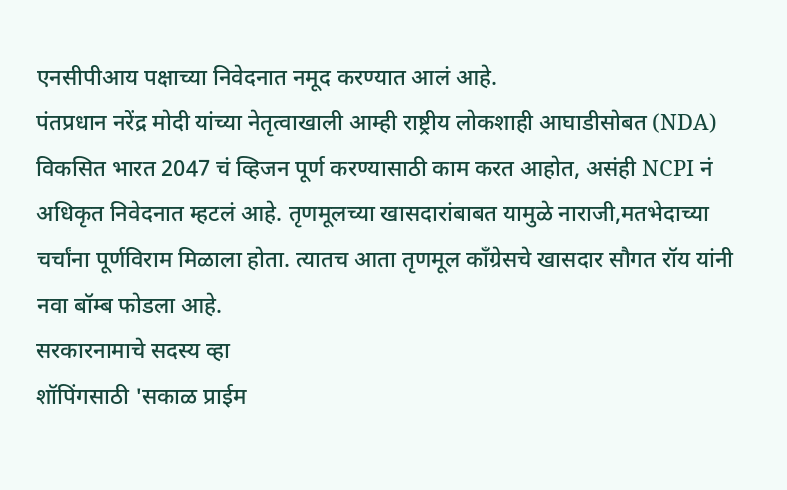एनसीपीआय पक्षाच्या निवेदनात नमूद करण्यात आलं आहे.
पंतप्रधान नरेंद्र मोदी यांच्या नेतृत्वाखाली आम्ही राष्ट्रीय लोकशाही आघाडीसोबत (NDA) विकसित भारत 2047 चं व्हिजन पूर्ण करण्यासाठी काम करत आहोत, असंही NCPI नं अधिकृत निवेदनात म्हटलं आहे. तृणमूलच्या खासदारांबाबत यामुळे नाराजी,मतभेदाच्या चर्चांना पूर्णविराम मिळाला होता. त्यातच आता तृणमूल काँग्रेसचे खासदार सौगत रॉय यांनी नवा बॉम्ब फोडला आहे.
सरकारनामाचे सदस्य व्हा
शॉपिंगसाठी 'सकाळ प्राईम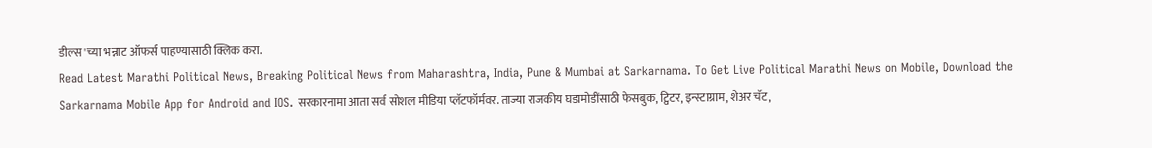डील्स'च्या भन्नाट ऑफर्स पाहण्यासाठी क्लिक करा.
Read Latest Marathi Political News, Breaking Political News from Maharashtra, India, Pune & Mumbai at Sarkarnama. To Get Live Political Marathi News on Mobile, Download the Sarkarnama Mobile App for Android and IOS. सरकारनामा आता सर्व सोशल मीडिया प्लॅटफॉर्मवर. ताज्या राजकीय घडामोडींसाठी फेसबुक, ट्विटर, इन्स्टाग्राम, शेअर चॅट,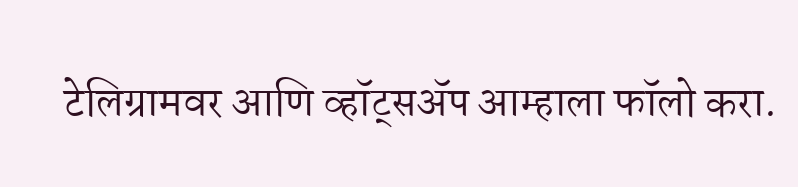टेलिग्रामवर आणि व्हॉट्सॲप आम्हाला फॉलो करा.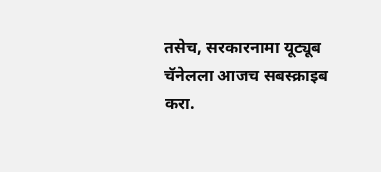तसेच, सरकारनामा यूट्यूब चॅनेलला आजच सबस्क्राइब करा.